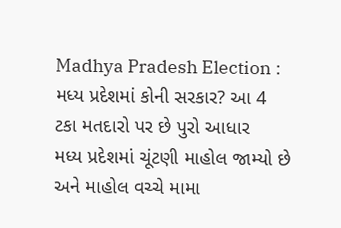Madhya Pradesh Election : મધ્ય પ્રદેશમાં કોની સરકાર? આ 4 ટકા મતદારો પર છે પુરો આધાર
મધ્ય પ્રદેશમાં ચૂંટણી માહોલ જામ્યો છે અને માહોલ વચ્ચે મામા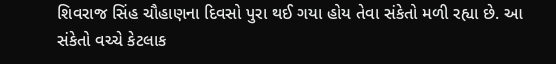શિવરાજ સિંહ ચૌહાણના દિવસો પુરા થઈ ગયા હોય તેવા સંકેતો મળી રહ્યા છે. આ સંકેતો વચ્ચે કેટલાક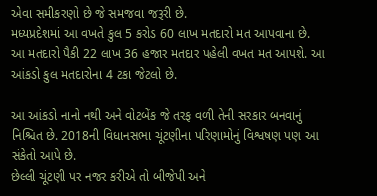એવા સમીકરણો છે જે સમજવા જરૂરી છે.
મધ્યપ્રદેશમાં આ વખતે કુલ 5 કરોડ 60 લાખ મતદારો મત આપવાના છે. આ મતદારો પૈકી 22 લાખ 36 હજાર મતદાર પહેલી વખત મત આપશે. આ આંકડો કુલ મતદારોના 4 ટકા જેટલો છે.

આ આંકડો નાનો નથી અને વોટબેંક જે તરફ વળી તેની સરકાર બનવાનું નિશ્ચિત છે. 2018ની વિધાનસભા ચૂંટણીના પરિણામોનું વિશ્વષણ પણ આ સંકેતો આપે છે.
છેલ્લી ચૂંટણી પર નજર કરીએ તો બીજેપી અને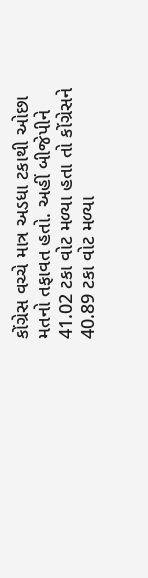કોંગ્રેસ વચ્ચે માત્ર અડધા ટકાથી ઓછા મતનો તફાવત હતો. અહીં બીજેપીને 41.02 ટકા વોટ મળ્યા હતા તો કોંગ્રેસને 40.89 ટકા વોટ મળ્યા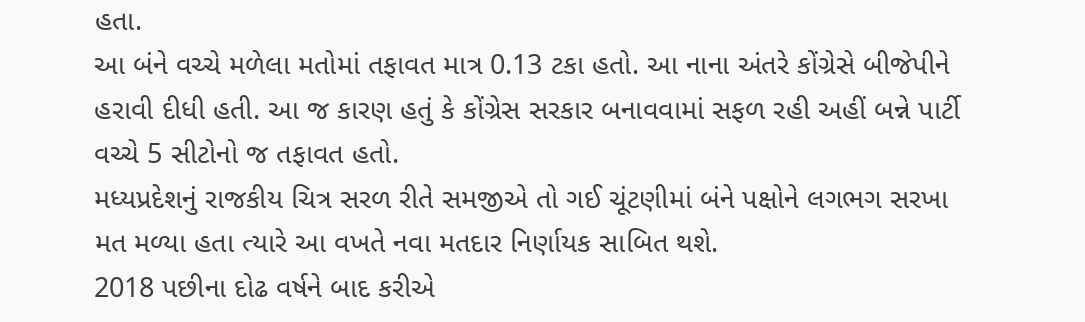હતા.
આ બંને વચ્ચે મળેલા મતોમાં તફાવત માત્ર 0.13 ટકા હતો. આ નાના અંતરે કોંગ્રેસે બીજેપીને હરાવી દીધી હતી. આ જ કારણ હતું કે કોંગ્રેસ સરકાર બનાવવામાં સફળ રહી અહીં બન્ને પાર્ટી વચ્ચે 5 સીટોનો જ તફાવત હતો.
મધ્યપ્રદેશનું રાજકીય ચિત્ર સરળ રીતે સમજીએ તો ગઈ ચૂંટણીમાં બંને પક્ષોને લગભગ સરખા મત મળ્યા હતા ત્યારે આ વખતે નવા મતદાર નિર્ણાયક સાબિત થશે.
2018 પછીના દોઢ વર્ષને બાદ કરીએ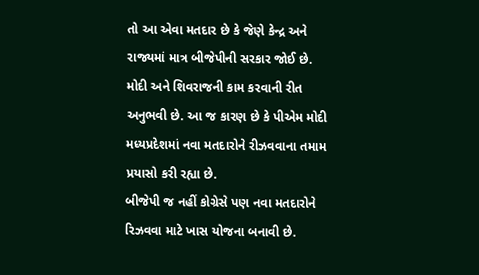તો આ એવા મતદાર છે કે જેણે કેન્દ્ર અને રાજ્યમાં માત્ર બીજેપીની સરકાર જોઈ છે. મોદી અને શિવરાજની કામ કરવાની રીત અનુભવી છે. આ જ કારણ છે કે પીએમ મોદી મધ્યપ્રદેશમાં નવા મતદારોને રીઝવવાના તમામ પ્રયાસો કરી રહ્યા છે.
બીજેપી જ નહીં કોગ્રેસે પણ નવા મતદારોને રિઝવવા માટે ખાસ યોજના બનાવી છે.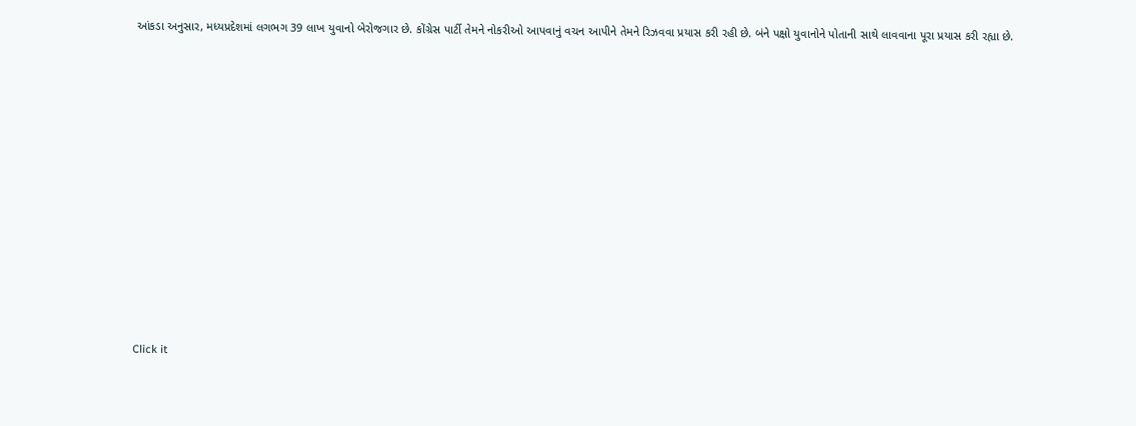આંકડા અનુસાર, મધ્યપ્રદેશમાં લગભગ 39 લાખ યુવાનો બેરોજગાર છે. કોંગ્રેસ પાર્ટી તેમને નોકરીઓ આપવાનું વચન આપીને તેમને રિઝવવા પ્રયાસ કરી રહી છે. બંને પક્ષો યુવાનોને પોતાની સાથે લાવવાના પૂરા પ્રયાસ કરી રહ્યા છે.












Click it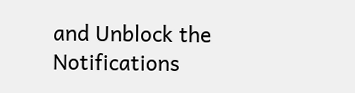and Unblock the Notifications